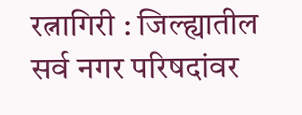रत्नागिरी : जिल्ह्यातील सर्व नगर परिषदांवर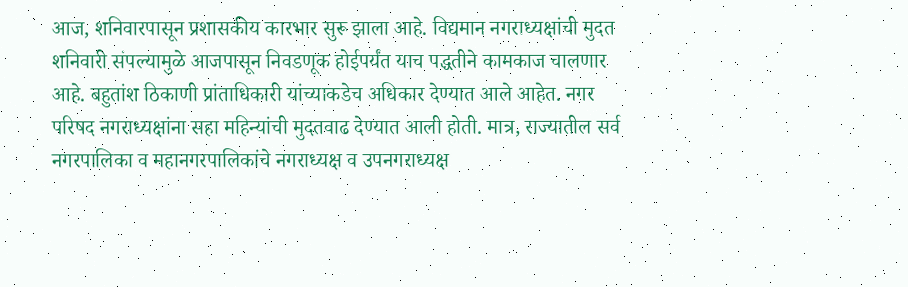आज, शनिवारपासून प्रशासकीय कारभार सुरू झाला आहे. विद्यमान नगराध्यक्षांची मुदत शनिवारी संपल्यामुळे आजपासून निवडणूक होईपर्यंत याच पद्धतीने कामकाज चालणार आहे. बहुतांश ठिकाणी प्रांताधिकारी यांच्याकडेच अधिकार देण्यात आले आहेत. नगर परिषद नगराध्यक्षांना सहा महिन्यांची मुदतवाढ देण्यात आली होती. मात्र, राज्यातील सर्व नगरपालिका व महानगरपालिकांचे नगराध्यक्ष व उपनगराध्यक्ष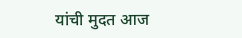यांची मुदत आज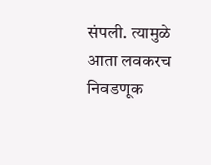संपली. त्यामुळे आता लवकरच निवडणूक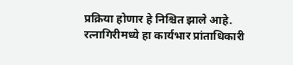प्रक्रिया होणार हे निश्चित झाले आहे. रत्नागिरीमध्ये हा कार्यभार प्रांताधिकारी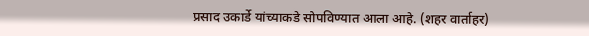प्रसाद उकार्डे यांच्याकडे सोपविण्यात आला आहे. (शहर वार्ताहर)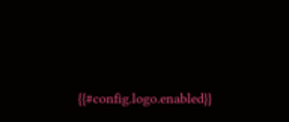{{#config.logo.enabled}}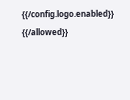{{/config.logo.enabled}}
{{/allowed}}